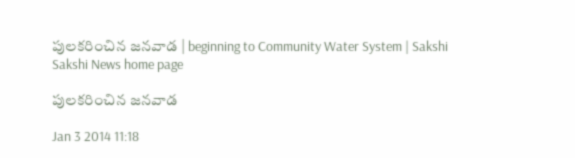పులకరించిన జనవాడ | beginning to Community Water System | Sakshi
Sakshi News home page

పులకరించిన జనవాడ

Jan 3 2014 11:18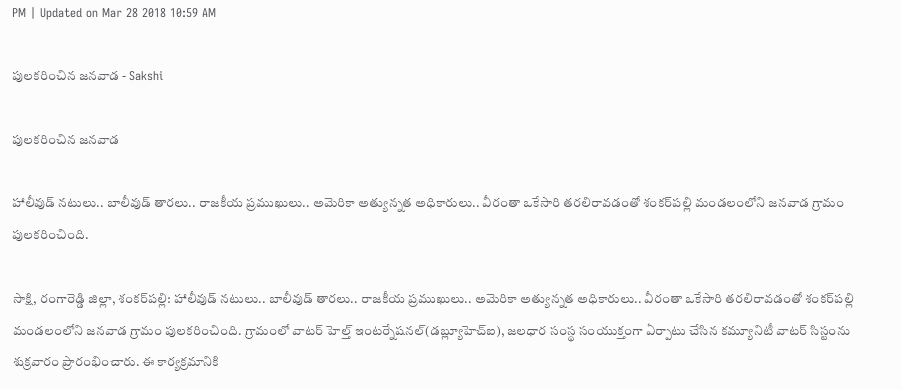PM | Updated on Mar 28 2018 10:59 AM

పులకరించిన జనవాడ - Sakshi

పులకరించిన జనవాడ

హాలీవుడ్ నటులు.. బాలీవుడ్ తారలు.. రాజకీయ ప్రముఖులు.. అమెరికా అత్యున్నత అధికారులు.. వీరంతా ఒకేసారి తరలిరావడంతో శంకర్‌పల్లి మండలంలోని జనవాడ గ్రామం పులకరించింది.

సాక్షి, రంగారెడ్డి జిల్లా, శంకర్‌పల్లి: హాలీవుడ్ నటులు.. బాలీవుడ్ తారలు.. రాజకీయ ప్రముఖులు.. అమెరికా అత్యున్నత అధికారులు.. వీరంతా ఒకేసారి తరలిరావడంతో శంకర్‌పల్లి మండలంలోని జనవాడ గ్రామం పులకరించింది. గ్రామంలో వాటర్ హెల్త్ ఇంటర్నేషనల్(డబ్ల్యూహెచ్‌ఐ), జలధార సంస్థ సంయుక్తంగా ఏర్పాటు చేసిన కమ్యూనిటీ వాటర్ సిస్టంను శుక్రవారం ప్రారంభించారు. ఈ కార్యక్రమానికి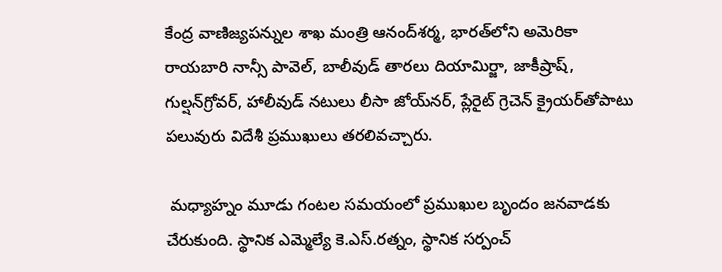కేంద్ర వాణిజ్యపన్నుల శాఖ మంత్రి ఆనంద్‌శర్మ, భారత్‌లోని అమెరికా రాయబారి నాన్సీ పావెల్, బాలీవుడ్ తారలు దియామిర్జా, జాకీష్రాష్, గుల్షన్‌గ్రోవర్, హాలీవుడ్ నటులు లీసా జోయ్‌నర్, ప్లేరైట్ గ్రెచెన్ క్రైయర్‌తోపాటు పలువురు విదేశీ ప్రముఖులు తరలివచ్చారు.

 మధ్యాహ్నం మూడు గంటల సమయంలో ప్రముఖుల బృందం జనవాడకు చేరుకుంది. స్థానిక ఎమ్మెల్యే కె.ఎస్.రత్నం, స్థానిక సర్పంచ్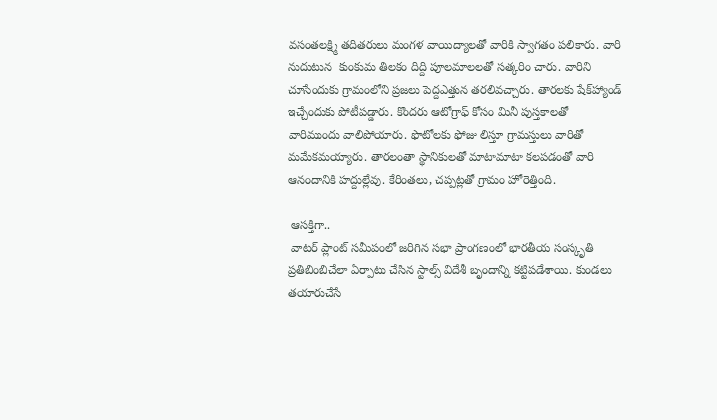వసంతలక్ష్మి తదితరులు మంగళ వాయిద్యాలతో వారికి స్వాగతం పలికారు. వారి నుదుటున  కుంకుమ తిలకం దిద్ది పూలమాలలతో సత్కరిం చారు. వారిని చూసేందుకు గ్రామంలోని ప్రజలు పెద్దఎత్తున తరలివచ్చారు. తారలకు షేక్‌హ్యాండ్ ఇచ్చేందుకు పోటీపడ్డారు. కొందరు ఆటోగ్రాఫ్ కోసం మినీ పుస్తకాలతో వారిముందు వాలిపోయారు. ఫొటోలకు ఫోజు లిస్తూ గ్రామస్తులు వారితో మమేకమయ్యారు. తారలంతా స్థానికులతో మాటామాటా కలపడంతో వారి ఆనందానికి హద్దుల్లేవు. కేరింతలు, చప్పట్లతో గ్రామం హోరెత్తింది.

 ఆసక్తిగా..
 వాటర్ ప్లాంట్ సమీపంలో జరిగిన సభా ప్రాంగణంలో భారతీయ సంస్కృతి ప్రతిబింబిచేలా ఏర్పాటు చేసిన స్టాల్స్ విదేశీ బృందాన్ని కట్టిపడేశాయి. కుండలు తయారుచేసే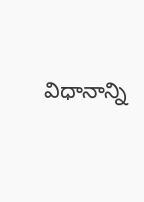విధానాన్ని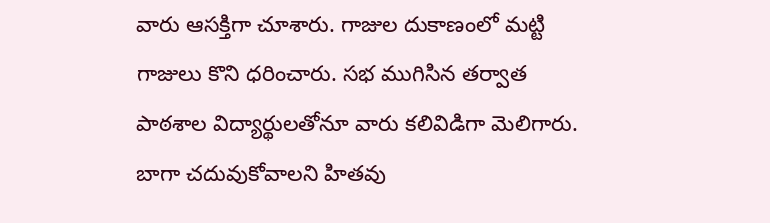వారు ఆసక్తిగా చూశారు. గాజుల దుకాణంలో మట్టి గాజులు కొని ధరించారు. సభ ముగిసిన తర్వాత పాఠశాల విద్యార్థులతోనూ వారు కలివిడిగా మెలిగారు. బాగా చదువుకోవాలని హితవు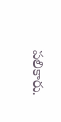పలికారు.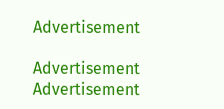Advertisement

Advertisement
Advertisement